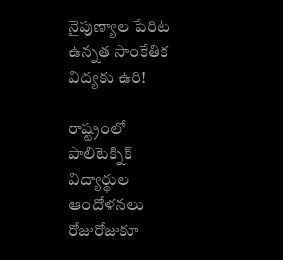నైపుణ్యాల పేరిట ఉన్నత సాంకేతిక విద్యకు ఉరి!

రాష్ట్రంలో పాలిటెక్నిక్ విద్యార్థుల ఆందోళనలు రోజురోజుకూ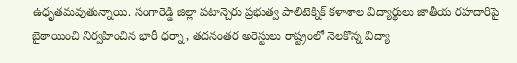ఉధృతమవుతున్నాయి. సంగారెడ్డి జిల్లా పటాన్చెరు ప్రభుత్వ పాలిటెక్నిక్ కళాశాల విద్యార్థులు జాతీయ రహదారిపై బైఠాయించి నిర్వహించిన భారీ ధర్నా, తదనంతర అరెస్టులు రాష్ట్రంలో నెలకొన్న విద్యా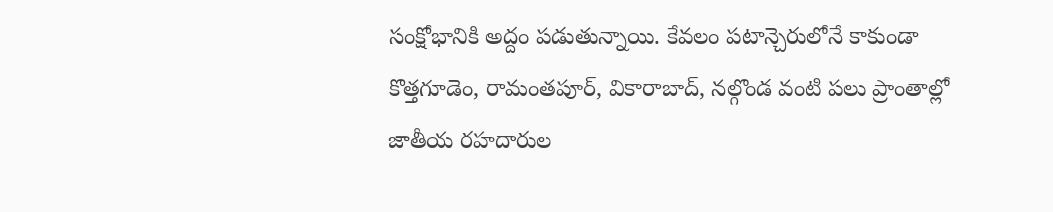సంక్షోభానికి అద్దం పడుతున్నాయి. కేవలం పటాన్చెరులోనే కాకుండా కొత్తగూడెం, రామంతపూర్, వికారాబాద్, నల్గొండ వంటి పలు ప్రాంతాల్లో జాతీయ రహదారుల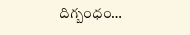దిగ్బంధం…